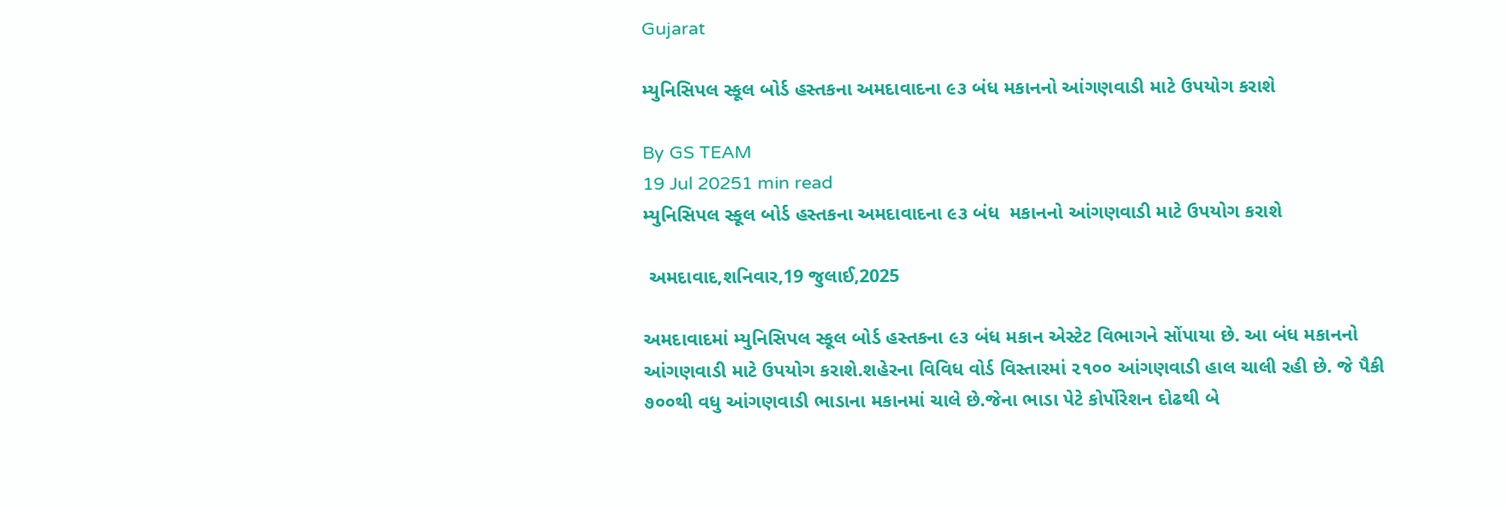Gujarat

મ્યુનિસિપલ સ્કૂલ બોર્ડ હસ્તકના અમદાવાદના ૯૩ બંધ મકાનનો આંગણવાડી માટે ઉપયોગ કરાશે

By GS TEAM
19 Jul 20251 min read
મ્યુનિસિપલ સ્કૂલ બોર્ડ હસ્તકના અમદાવાદના ૯૩ બંધ  મકાનનો આંગણવાડી માટે ઉપયોગ કરાશે

 અમદાવાદ,શનિવાર,19 જુલાઈ,2025

અમદાવાદમાં મ્યુનિસિપલ સ્કૂલ બોર્ડ હસ્તકના ૯૩ બંધ મકાન એસ્ટેટ વિભાગને સોંપાયા છે. આ બંધ મકાનનો આંગણવાડી માટે ઉપયોગ કરાશે.શહેરના વિવિધ વોર્ડ વિસ્તારમાં ૨૧૦૦ આંગણવાડી હાલ ચાલી રહી છે. જે પૈકી ૭૦૦થી વધુ આંગણવાડી ભાડાના મકાનમાં ચાલે છે.જેના ભાડા પેટે કોર્પોરેશન દોઢથી બે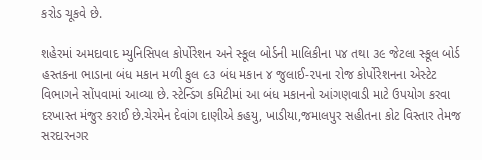કરોડ ચૂકવે છે.

શહેરમાં અમદાવાદ મ્યુનિસિપલ કોર્પોરેશન અને સ્કૂલ બોર્ડની માલિકીના ૫૪ તથા ૩૯ જેટલા સ્કૂલ બોર્ડ હસ્તકના ભાડાના બંધ મકાન મળી કુલ ૯૩ બંધ મકાન ૪ જુલાઈ-૨૫ના રોજ કોર્પોરેશનના એસ્ટેટ વિભાગને સોંપવામાં આવ્યા છે. સ્ટેન્ડિંગ કમિટીમાં આ બંધ મકાનનો આંગણવાડી માટે ઉપયોગ કરવા દરખાસ્ત મંજુર કરાઈ છે.ચેરમેન દેવાંગ દાણીએ કહયુ, ખાડીયા,જમાલપુર સહીતના કોટ વિસ્તાર તેમજ સરદારનગર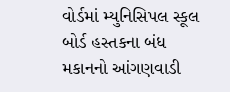વોર્ડમાં મ્યુનિસિપલ સ્કૂલ બોર્ડ હસ્તકના બંધ મકાનનો આંગણવાડી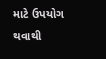માટે ઉપયોગ થવાથી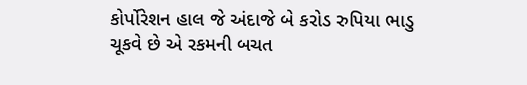કોર્પોરેશન હાલ જે અંદાજે બે કરોડ રુપિયા ભાડુ ચૂકવે છે એ રકમની બચત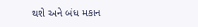થશે અને બંધ મકાન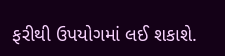ફરીથી ઉપયોગમાં લઈ શકાશે.